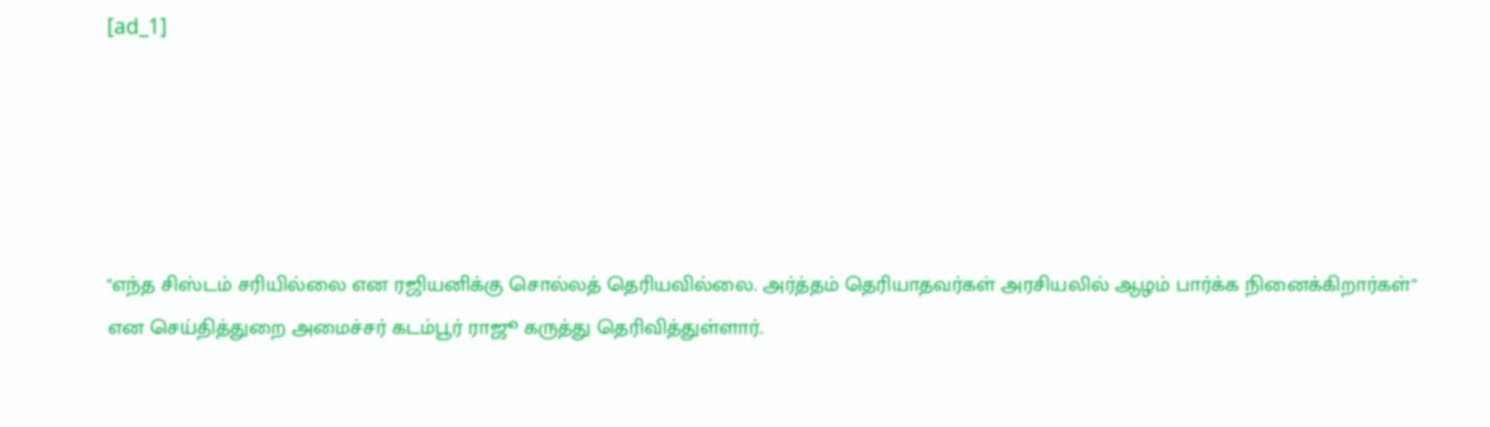[ad_1]





"எந்த சிஸ்டம் சரியில்லை என ரஜியனிக்கு சொல்லத் தெரியவில்லை. அர்த்தம் தெரியாதவர்கள் அரசியலில் ஆழம் பார்க்க நினைக்கிறார்கள்" என செய்தித்துறை அமைச்சர் கடம்பூர் ராஜூ கருத்து தெரிவித்துள்ளார்.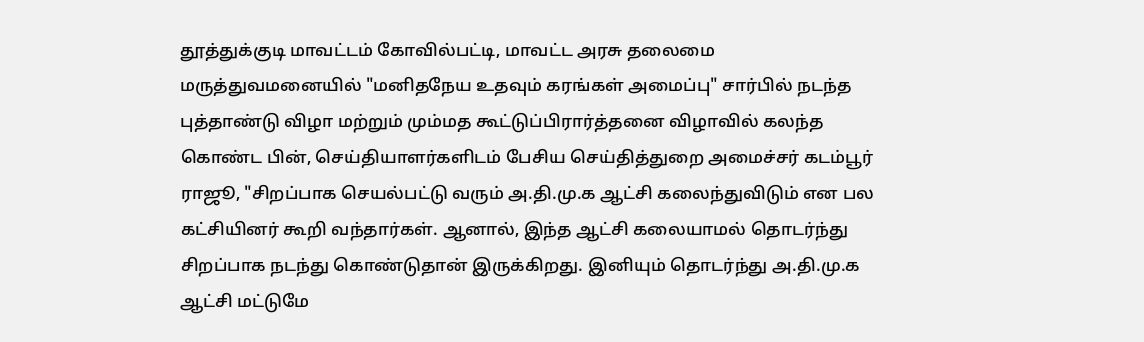தூத்துக்குடி மாவட்டம் கோவில்பட்டி, மாவட்ட அரசு தலைமை மருத்துவமனையில் "மனிதநேய உதவும் கரங்கள் அமைப்பு" சார்பில் நடந்த புத்தாண்டு விழா மற்றும் மும்மத கூட்டுப்பிரார்த்தனை விழாவில் கலந்த கொண்ட பின், செய்தியாளர்களிடம் பேசிய செய்தித்துறை அமைச்சர் கடம்பூர் ராஜூ, "சிறப்பாக செயல்பட்டு வரும் அ.தி.மு.க ஆட்சி கலைந்துவிடும் என பல கட்சியினர் கூறி வந்தார்கள். ஆனால், இந்த ஆட்சி கலையாமல் தொடர்ந்து சிறப்பாக நடந்து கொண்டுதான் இருக்கிறது. இனியும் தொடர்ந்து அ.தி.மு.க ஆட்சி மட்டுமே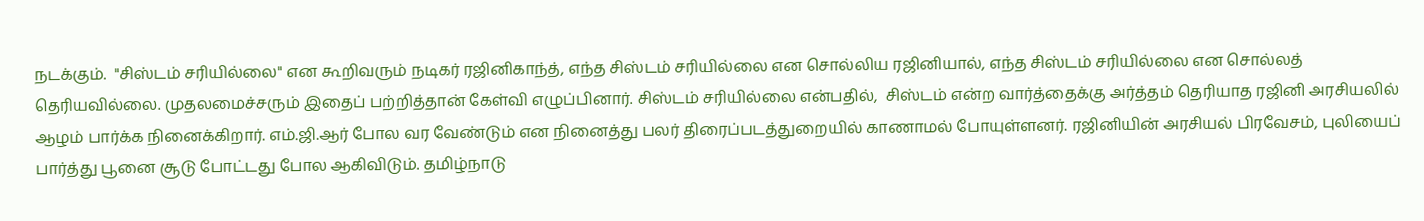நடக்கும்.  "சிஸ்டம் சரியில்லை" என கூறிவரும் நடிகர் ரஜினிகாந்த், எந்த சிஸ்டம் சரியில்லை என சொல்லிய ரஜினியால், எந்த சிஸ்டம் சரியில்லை என சொல்லத் தெரியவில்லை. முதலமைச்சரும் இதைப் பற்றித்தான் கேள்வி எழுப்பினார். சிஸ்டம் சரியில்லை என்பதில்,  சிஸ்டம் என்ற வார்த்தைக்கு அர்த்தம் தெரியாத ரஜினி அரசியலில் ஆழம் பார்க்க நினைக்கிறார். எம்.ஜி.ஆர் போல வர வேண்டும் என நினைத்து பலர் திரைப்படத்துறையில் காணாமல் போயுள்ளனர். ரஜினியின் அரசியல் பிரவேசம், புலியைப் பார்த்து பூனை சூடு போட்டது போல ஆகிவிடும். தமிழ்நாடு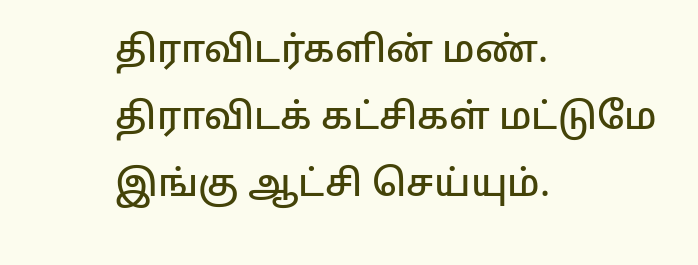திராவிடர்களின் மண். திராவிடக் கட்சிகள் மட்டுமே இங்கு ஆட்சி செய்யும்.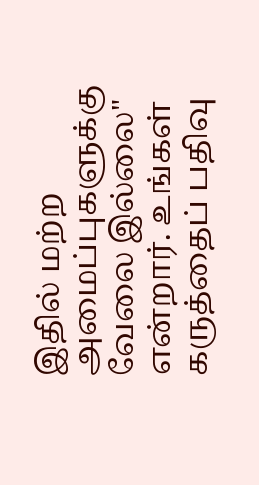இதில் மற்ற அமைப்புகளுக்கு வேலை இல்லை" என்றார். உங்கள் கருத்தைப் பதிவு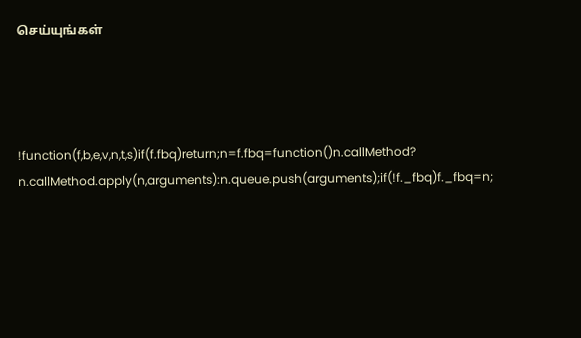செய்யுங்கள்




!function(f,b,e,v,n,t,s)if(f.fbq)return;n=f.fbq=function()n.callMethod?
n.callMethod.apply(n,arguments):n.queue.push(arguments);if(!f._fbq)f._fbq=n;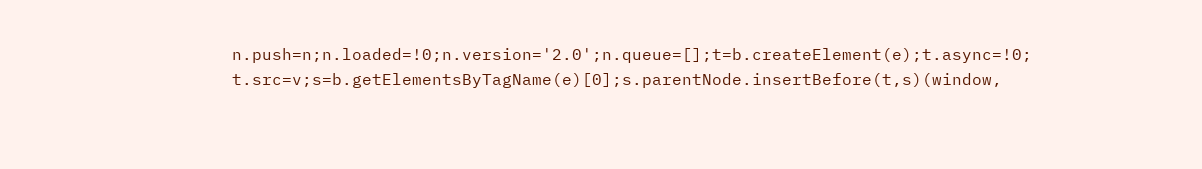n.push=n;n.loaded=!0;n.version='2.0';n.queue=[];t=b.createElement(e);t.async=!0;
t.src=v;s=b.getElementsByTagName(e)[0];s.parentNode.insertBefore(t,s)(window,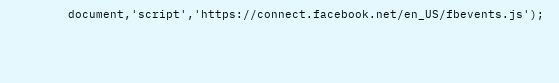document,'script','https://connect.facebook.net/en_US/fbevents.js');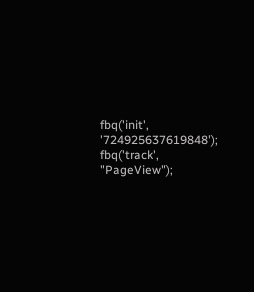fbq('init', '724925637619848');
fbq('track', "PageView");